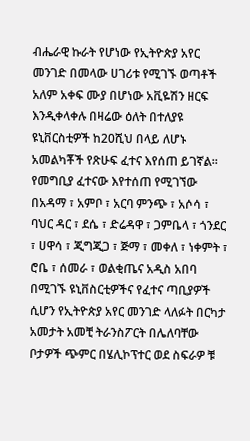ብሔራዊ ኩራት የሆነው የኢትዮጵያ አየር መንገድ በመላው ሀገሪቱ የሚገኙ ወጣቶች አለም አቀፍ ሙያ በሆነው አቪዬሽን ዘርፍ እንዲቀላቀሉ በዛሬው ዕለት በተለያዩ ዩኒቨርስቲዎች ከ20ሺህ በላይ ለሆኑ አመልካቾች የጽሁፍ ፈተና እየሰጠ ይገኛል።
የመግቢያ ፈተናው እየተሰጠ የሚገኘው በአዳማ ፣ አምቦ ፣ አርባ ምንጭ ፣ አሶሳ ፣ ባህር ዳር ፣ ደሴ ፣ ድሬዳዋ ፣ ጋምቤላ ፣ ጎንደር ፣ ሀዋሳ ፣ ጂግጂጋ ፣ ጅማ ፣ መቀለ ፣ ነቀምት ፣ ሮቤ ፣ ሰመራ ፣ ወልቂጤና አዲስ አበባ በሚገኙ ዩኒቨስርቲዎችና የፈተና ጣቢያዎች ሲሆን የኢትዮጵያ አየር መንገድ ላለፉት በርካታ አመታት አመቺ ትራንስፖርት በሌለባቸው ቦታዎች ጭምር በሄሊኮፕተር ወደ ስፍራዎ ቹ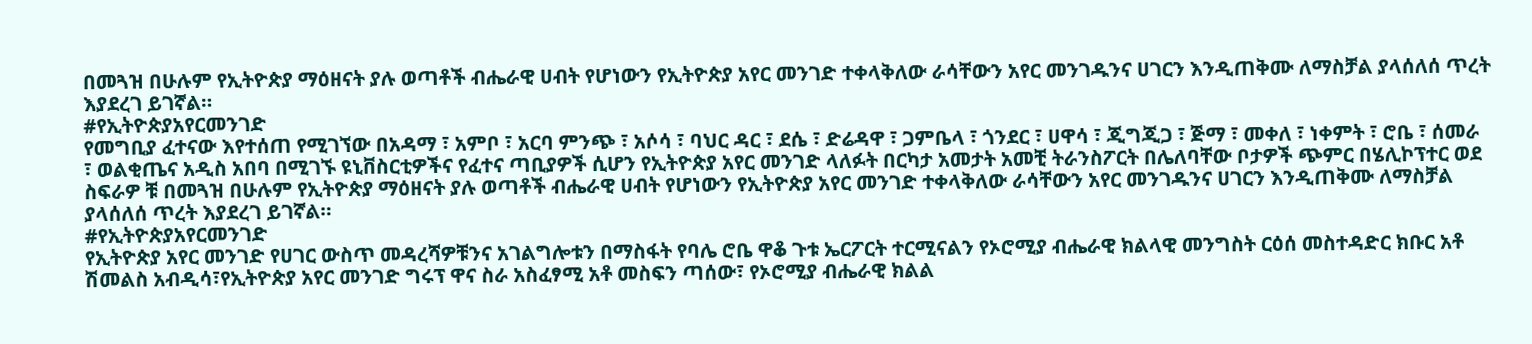በመጓዝ በሁሉም የኢትዮጵያ ማዕዘናት ያሉ ወጣቶች ብሔራዊ ሀብት የሆነውን የኢትዮጵያ አየር መንገድ ተቀላቅለው ራሳቸውን አየር መንገዱንና ሀገርን እንዲጠቅሙ ለማስቻል ያላሰለሰ ጥረት እያደረገ ይገኛል።
#የኢትዮጵያአየርመንገድ
የመግቢያ ፈተናው እየተሰጠ የሚገኘው በአዳማ ፣ አምቦ ፣ አርባ ምንጭ ፣ አሶሳ ፣ ባህር ዳር ፣ ደሴ ፣ ድሬዳዋ ፣ ጋምቤላ ፣ ጎንደር ፣ ሀዋሳ ፣ ጂግጂጋ ፣ ጅማ ፣ መቀለ ፣ ነቀምት ፣ ሮቤ ፣ ሰመራ ፣ ወልቂጤና አዲስ አበባ በሚገኙ ዩኒቨስርቲዎችና የፈተና ጣቢያዎች ሲሆን የኢትዮጵያ አየር መንገድ ላለፉት በርካታ አመታት አመቺ ትራንስፖርት በሌለባቸው ቦታዎች ጭምር በሄሊኮፕተር ወደ ስፍራዎ ቹ በመጓዝ በሁሉም የኢትዮጵያ ማዕዘናት ያሉ ወጣቶች ብሔራዊ ሀብት የሆነውን የኢትዮጵያ አየር መንገድ ተቀላቅለው ራሳቸውን አየር መንገዱንና ሀገርን እንዲጠቅሙ ለማስቻል ያላሰለሰ ጥረት እያደረገ ይገኛል።
#የኢትዮጵያአየርመንገድ
የኢትዮጵያ አየር መንገድ የሀገር ውስጥ መዳረሻዎቹንና አገልግሎቱን በማስፋት የባሌ ሮቤ ዋቆ ጉቱ ኤርፖርት ተርሚናልን የኦሮሚያ ብሔራዊ ክልላዊ መንግስት ርዕሰ መስተዳድር ክቡር አቶ ሽመልስ አብዲሳ፣የኢትዮጵያ አየር መንገድ ግሩፕ ዋና ስራ አስፈፃሚ አቶ መስፍን ጣሰው፣ የኦሮሚያ ብሔራዊ ክልል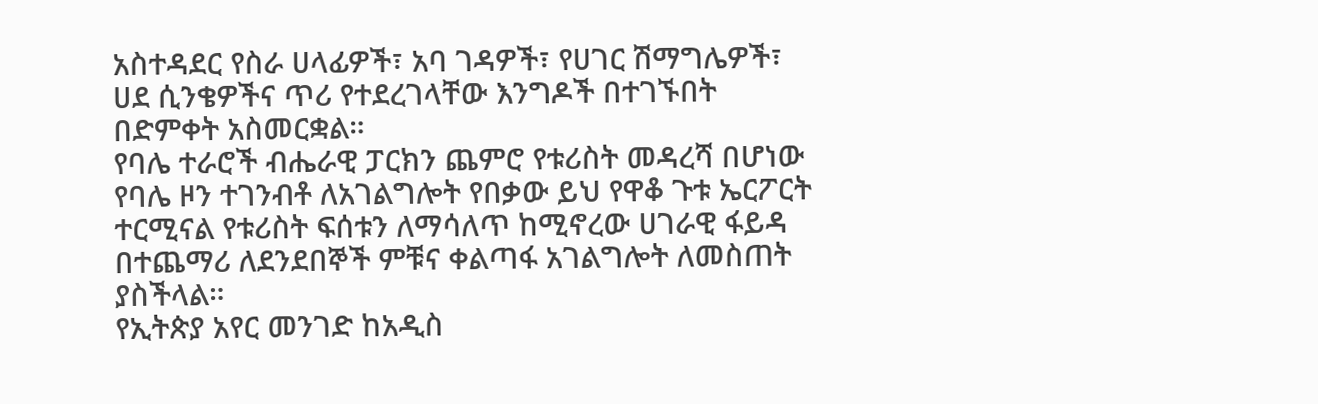አስተዳደር የስራ ሀላፊዎች፣ አባ ገዳዎች፣ የሀገር ሽማግሌዎች፣ ሀደ ሲንቄዎችና ጥሪ የተደረገላቸው እንግዶች በተገኙበት በድምቀት አስመርቋል።
የባሌ ተራሮች ብሔራዊ ፓርክን ጨምሮ የቱሪስት መዳረሻ በሆነው የባሌ ዞን ተገንብቶ ለአገልግሎት የበቃው ይህ የዋቆ ጉቱ ኤርፖርት ተርሚናል የቱሪስት ፍሰቱን ለማሳለጥ ከሚኖረው ሀገራዊ ፋይዳ በተጨማሪ ለደንደበኞች ምቹና ቀልጣፋ አገልግሎት ለመስጠት ያስችላል።
የኢትጵያ አየር መንገድ ከአዲስ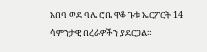አበባ ወደ ባሌ ሮቤ ዋቆ ጉቱ ኤርፖርት 14 ሳምንታዊ በረራዎችን ያደርጋል።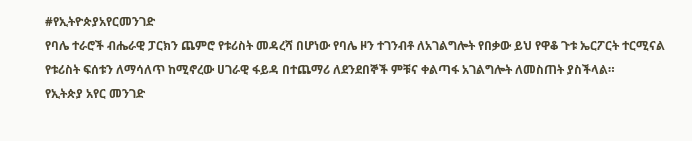#የኢትዮጵያአየርመንገድ
የባሌ ተራሮች ብሔራዊ ፓርክን ጨምሮ የቱሪስት መዳረሻ በሆነው የባሌ ዞን ተገንብቶ ለአገልግሎት የበቃው ይህ የዋቆ ጉቱ ኤርፖርት ተርሚናል የቱሪስት ፍሰቱን ለማሳለጥ ከሚኖረው ሀገራዊ ፋይዳ በተጨማሪ ለደንደበኞች ምቹና ቀልጣፋ አገልግሎት ለመስጠት ያስችላል።
የኢትጵያ አየር መንገድ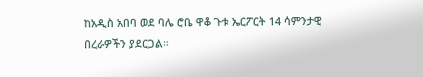ከአዲስ አበባ ወደ ባሌ ሮቤ ዋቆ ጉቱ ኤርፖርት 14 ሳምንታዊ በረራዎችን ያደርጋል።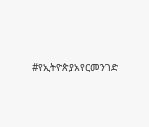#የኢትዮጵያአየርመንገድ